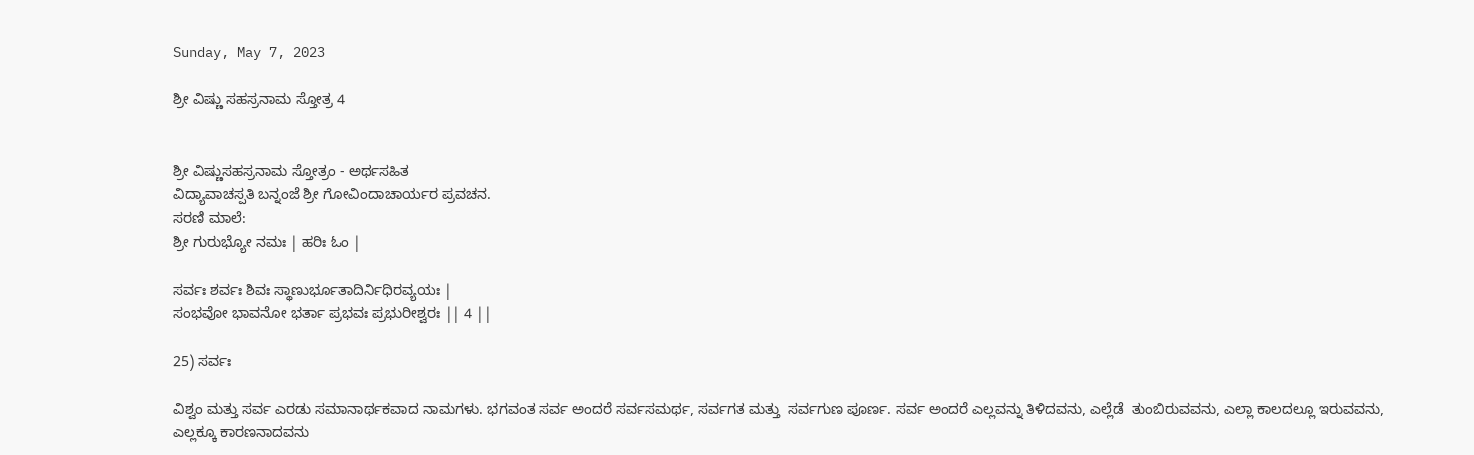Sunday, May 7, 2023

ಶ್ರೀ ವಿಷ್ಣು ಸಹಸ್ರನಾಮ ಸ್ತೋತ್ರ 4


ಶ್ರೀ ವಿಷ್ಣುಸಹಸ್ರನಾಮ ಸ್ತೋತ್ರಂ - ಅರ್ಥಸಹಿತ
ವಿದ್ಯಾವಾಚಸ್ಪತಿ ಬನ್ನಂಜೆ ಶ್ರೀ ಗೋವಿಂದಾಚಾರ್ಯರ ಪ್ರವಚನ.
ಸರಣಿ ಮಾಲೆ:
ಶ್ರೀ ಗುರುಭ್ಯೋ ನಮಃ | ಹರಿಃ ಓಂ |

ಸರ್ವಃ ಶರ್ವಃ ಶಿವಃ ಸ್ಥಾಣುರ್ಭೂತಾದಿರ್ನಿಧಿರವ್ಯಯಃ |
ಸಂಭವೋ ಭಾವನೋ ಭರ್ತಾ ಪ್ರಭವಃ ಪ್ರಭುರೀಶ್ವರಃ || 4 ||

25) ಸರ್ವಃ

ವಿಶ್ವಂ ಮತ್ತು ಸರ್ವ ಎರಡು ಸಮಾನಾರ್ಥಕವಾದ ನಾಮಗಳು. ಭಗವಂತ ಸರ್ವ ಅಂದರೆ ಸರ್ವಸಮರ್ಥ, ಸರ್ವಗತ ಮತ್ತು  ಸರ್ವಗುಣ ಪೂರ್ಣ. ಸರ್ವ ಅಂದರೆ ಎಲ್ಲವನ್ನು ತಿಳಿದವನು, ಎಲ್ಲೆಡೆ  ತುಂಬಿರುವವನು, ಎಲ್ಲಾ ಕಾಲದಲ್ಲೂ ಇರುವವನು, ಎಲ್ಲಕ್ಕೂ ಕಾರಣನಾದವನು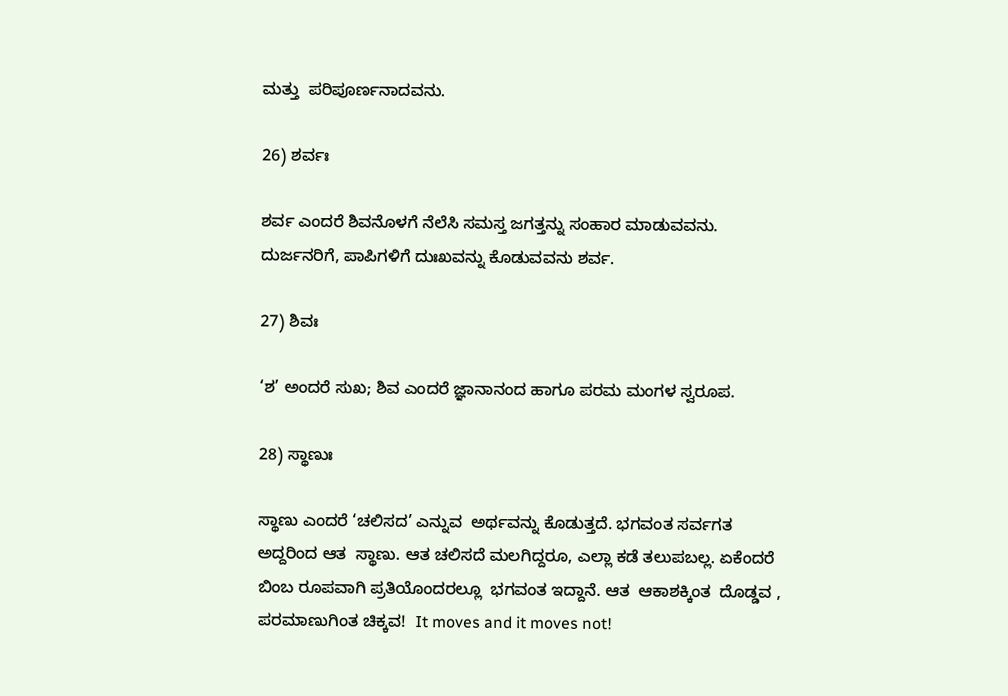ಮತ್ತು  ಪರಿಪೂರ್ಣನಾದವನು.

26) ಶರ್ವಃ

ಶರ್ವ ಎಂದರೆ ಶಿವನೊಳಗೆ ನೆಲೆಸಿ ಸಮಸ್ತ ಜಗತ್ತನ್ನು ಸಂಹಾರ ಮಾಡುವವನು. ದುರ್ಜನರಿಗೆ, ಪಾಪಿಗಳಿಗೆ ದುಃಖವನ್ನು ಕೊಡುವವನು ಶರ್ವ.

27) ಶಿವಃ

‘ಶ’ ಅಂದರೆ ಸುಖ; ಶಿವ ಎಂದರೆ ಜ್ಞಾನಾನಂದ ಹಾಗೂ ಪರಮ ಮಂಗಳ ಸ್ವರೂಪ.

28) ಸ್ಥಾಣುಃ

ಸ್ಥಾಣು ಎಂದರೆ ‘ಚಲಿಸದ’ ಎನ್ನುವ  ಅರ್ಥವನ್ನು ಕೊಡುತ್ತದೆ. ಭಗವಂತ ಸರ್ವಗತ  ಅದ್ದರಿಂದ ಆತ  ಸ್ಥಾಣು. ಆತ ಚಲಿಸದೆ ಮಲಗಿದ್ದರೂ, ಎಲ್ಲಾ ಕಡೆ ತಲುಪಬಲ್ಲ. ಏಕೆಂದರೆ ಬಿಂಬ ರೂಪವಾಗಿ ಪ್ರತಿಯೊಂದರಲ್ಲೂ  ಭಗವಂತ ಇದ್ದಾನೆ. ಆತ  ಆಕಾಶಕ್ಕಿಂತ  ದೊಡ್ಡವ , ಪರಮಾಣುಗಿಂತ ಚಿಕ್ಕವ!  It moves and it moves not!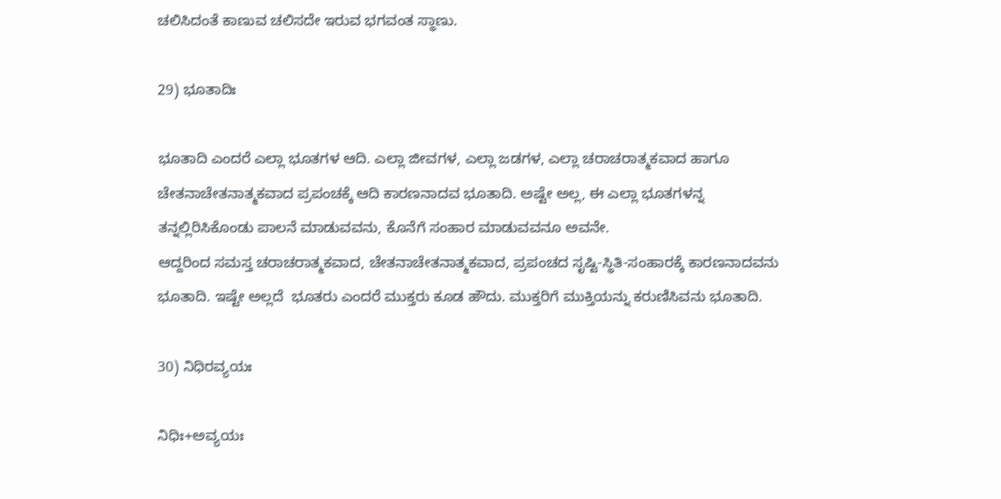ಚಲಿಸಿದಂತೆ ಕಾಣುವ ಚಲಿಸದೇ ಇರುವ ಭಗವಂತ ಸ್ಥಾಣು.

29) ಭೂತಾದಿಃ

ಭೂತಾದಿ ಎಂದರೆ ಎಲ್ಲಾ ಭೂತಗಳ ಆದಿ. ಎಲ್ಲಾ ಜೀವಗಳ, ಎಲ್ಲಾ ಜಡಗಳ, ಎಲ್ಲಾ ಚರಾಚರಾತ್ಮಕವಾದ ಹಾಗೂ ಚೇತನಾಚೇತನಾತ್ಮಕವಾದ ಪ್ರಪಂಚಕ್ಕೆ ಆದಿ ಕಾರಣನಾದವ ಭೂತಾದಿ. ಅಷ್ಟೇ ಅಲ್ಲ, ಈ ಎಲ್ಲಾ ಭೂತಗಳನ್ನ ತನ್ನಲ್ಲಿರಿಸಿಕೊಂಡು ಪಾಲನೆ ಮಾಡುವವನು, ಕೊನೆಗೆ ಸಂಹಾರ ಮಾಡುವವನೂ ಅವನೇ.
ಆದ್ದರಿಂದ ಸಮಸ್ತ ಚರಾಚರಾತ್ಮಕವಾದ, ಚೇತನಾಚೇತನಾತ್ಮಕವಾದ, ಪ್ರಪಂಚದ ಸೃಷ್ಟಿ-ಸ್ಥಿತಿ-ಸಂಹಾರಕ್ಕೆ ಕಾರಣನಾದವನು ಭೂತಾದಿ. ಇಷ್ಟೇ ಅಲ್ಲದೆ  ಭೂತರು ಎಂದರೆ ಮುಕ್ತರು ಕೂಡ ಹೌದು. ಮುಕ್ತರಿಗೆ ಮುಕ್ತಿಯನ್ನು ಕರುಣಿಸಿವನು ಭೂತಾದಿ.

30) ನಿಧಿರವ್ಯಯಃ

ನಿಧಿಃ+ಅವ್ಯಯಃ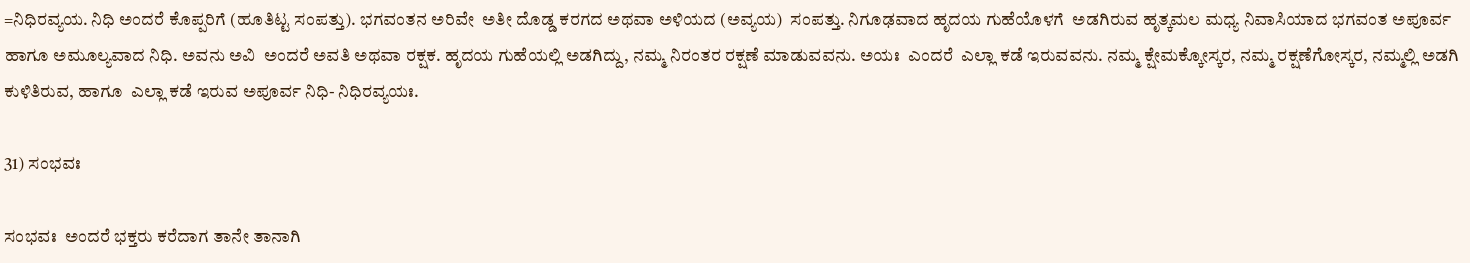=ನಿಧಿರವ್ಯಯ. ನಿಧಿ ಅಂದರೆ ಕೊಪ್ಪರಿಗೆ (ಹೂತಿಟ್ಟ ಸಂಪತ್ತು). ಭಗವಂತನ ಅರಿವೇ  ಅತೀ ದೊಡ್ಡ ಕರಗದ ಅಥವಾ ಅಳಿಯದ (ಅವ್ಯಯ)  ಸಂಪತ್ತು. ನಿಗೂಢವಾದ ಹೃದಯ ಗುಹೆಯೊಳಗೆ  ಅಡಗಿರುವ ಹೃತ್ಕಮಲ ಮಧ್ಯ ನಿವಾಸಿಯಾದ ಭಗವಂತ ಅಪೂರ್ವ ಹಾಗೂ ಅಮೂಲ್ಯವಾದ ನಿಧಿ. ಅವನು ಅವಿ  ಅಂದರೆ ಅವತಿ ಅಥವಾ ರಕ್ಷಕ. ಹೃದಯ ಗುಹೆಯಲ್ಲಿ ಅಡಗಿದ್ದು, ನಮ್ಮ ನಿರಂತರ ರಕ್ಷಣೆ ಮಾಡುವವನು. ಅಯಃ  ಎಂದರೆ  ಎಲ್ಲಾ ಕಡೆ ಇರುವವನು. ನಮ್ಮ ಕ್ಷೇಮಕ್ಕೋಸ್ಕರ, ನಮ್ಮ ರಕ್ಷಣೆಗೋಸ್ಕರ, ನಮ್ಮಲ್ಲಿ ಅಡಗಿ ಕುಳಿತಿರುವ, ಹಾಗೂ  ಎಲ್ಲಾ ಕಡೆ ಇರುವ ಅಪೂರ್ವ ನಿಧಿ- ನಿಧಿರವ್ಯಯಃ.

31) ಸಂಭವಃ

ಸಂಭವಃ  ಅಂದರೆ ಭಕ್ತರು ಕರೆದಾಗ ತಾನೇ ತಾನಾಗಿ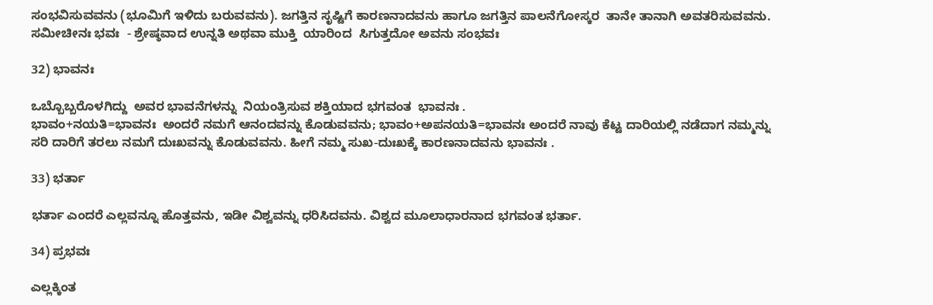ಸಂಭವಿಸುವವನು (ಭೂಮಿಗೆ ಇಳಿದು ಬರುವವನು). ಜಗತ್ತಿನ ಸೃಷ್ಟಿಗೆ ಕಾರಣನಾದವನು ಹಾಗೂ ಜಗತ್ತಿನ ಪಾಲನೆಗೋಸ್ಕರ  ತಾನೇ ತಾನಾಗಿ ಅವತರಿಸುವವನು.
ಸಮೀಚೀನಃ ಭವಃ  - ಶ್ರೇಷ್ಠವಾದ ಉನ್ನತಿ ಅಥವಾ ಮುಕ್ತಿ  ಯಾರಿಂದ  ಸಿಗುತ್ತದೋ ಅವನು ಸಂಭವಃ

32) ಭಾವನಃ

ಒಬ್ಬೊಬ್ಬರೊಳಗಿದ್ದು  ಅವರ ಭಾವನೆಗಳನ್ನು  ನಿಯಂತ್ರಿಸುವ ಶಕ್ತಿಯಾದ ಭಗವಂತ  ಭಾವನಃ .
ಭಾವಂ+ನಯತಿ=ಭಾವನಃ  ಅಂದರೆ ನಮಗೆ ಆನಂದವನ್ನು ಕೊಡುವವನು; ಭಾವಂ+ಅಪನಯತಿ=ಭಾವನಃ ಅಂದರೆ ನಾವು ಕೆಟ್ಟ ದಾರಿಯಲ್ಲಿ ನಡೆದಾಗ ನಮ್ಮನ್ನು ಸರಿ ದಾರಿಗೆ ತರಲು ನಮಗೆ ದುಃಖವನ್ನು ಕೊಡುವವನು. ಹೀಗೆ ನಮ್ಮ ಸುಖ-ದುಃಖಕ್ಕೆ ಕಾರಣನಾದವನು ಭಾವನಃ .

33) ಭರ್ತಾ

ಭರ್ತಾ ಎಂದರೆ ಎಲ್ಲವನ್ನೂ ಹೊತ್ತವನು, ಇಡೀ ವಿಶ್ವವನ್ನು ಧರಿಸಿದವನು. ವಿಶ್ವದ ಮೂಲಾಧಾರನಾದ ಭಗವಂತ ಭರ್ತಾ.

34) ಪ್ರಭವಃ

ಎಲ್ಲಕ್ಕಿಂತ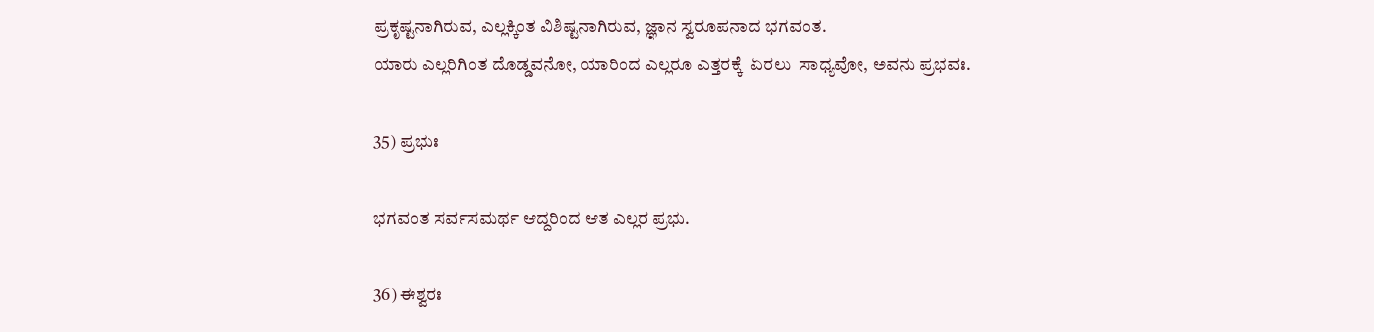ಪ್ರಕೃಷ್ಟನಾಗಿರುವ, ಎಲ್ಲಕ್ಕಿಂತ ವಿಶಿಷ್ಟನಾಗಿರುವ, ಜ್ಞಾನ ಸ್ವರೂಪನಾದ ಭಗವಂತ.
ಯಾರು ಎಲ್ಲರಿಗಿಂತ ದೊಡ್ಡವನೋ, ಯಾರಿಂದ ಎಲ್ಲರೂ ಎತ್ತರಕ್ಕೆ  ಏರಲು  ಸಾಧ್ಯವೋ, ಅವನು ಪ್ರಭವಃ.

35) ಪ್ರಭುಃ

ಭಗವಂತ ಸರ್ವಸಮರ್ಥ ಆದ್ದರಿಂದ ಆತ ಎಲ್ಲರ ಪ್ರಭು.

36) ಈಶ್ವರಃ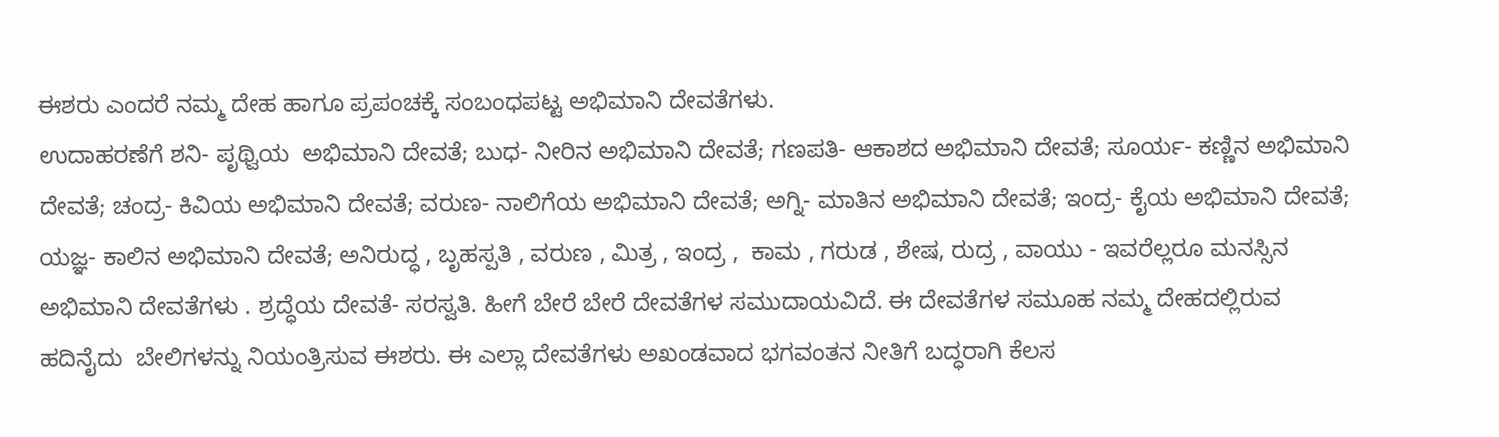ಈಶರು ಎಂದರೆ ನಮ್ಮ ದೇಹ ಹಾಗೂ ಪ್ರಪಂಚಕ್ಕೆ ಸಂಬಂಧಪಟ್ಟ ಅಭಿಮಾನಿ ದೇವತೆಗಳು.
ಉದಾಹರಣೆಗೆ ಶನಿ- ಪೃಥ್ವಿಯ  ಅಭಿಮಾನಿ ದೇವತೆ; ಬುಧ- ನೀರಿನ ಅಭಿಮಾನಿ ದೇವತೆ; ಗಣಪತಿ- ಆಕಾಶದ ಅಭಿಮಾನಿ ದೇವತೆ; ಸೂರ್ಯ- ಕಣ್ಣಿನ ಅಭಿಮಾನಿ ದೇವತೆ; ಚಂದ್ರ- ಕಿವಿಯ ಅಭಿಮಾನಿ ದೇವತೆ; ವರುಣ- ನಾಲಿಗೆಯ ಅಭಿಮಾನಿ ದೇವತೆ; ಅಗ್ನಿ- ಮಾತಿನ ಅಭಿಮಾನಿ ದೇವತೆ; ಇಂದ್ರ- ಕೈಯ ಅಭಿಮಾನಿ ದೇವತೆ; ಯಜ್ಞ- ಕಾಲಿನ ಅಭಿಮಾನಿ ದೇವತೆ; ಅನಿರುದ್ಧ , ಬೃಹಸ್ಪತಿ , ವರುಣ , ಮಿತ್ರ , ಇಂದ್ರ ,  ಕಾಮ , ಗರುಡ , ಶೇಷ, ರುದ್ರ , ವಾಯು - ಇವರೆಲ್ಲರೂ ಮನಸ್ಸಿನ ಅಭಿಮಾನಿ ದೇವತೆಗಳು . ಶ್ರದ್ಧೆಯ ದೇವತೆ- ಸರಸ್ವತಿ. ಹೀಗೆ ಬೇರೆ ಬೇರೆ ದೇವತೆಗಳ ಸಮುದಾಯವಿದೆ. ಈ ದೇವತೆಗಳ ಸಮೂಹ ನಮ್ಮ ದೇಹದಲ್ಲಿರುವ ಹದಿನೈದು  ಬೇಲಿಗಳನ್ನು ನಿಯಂತ್ರಿಸುವ ಈಶರು. ಈ ಎಲ್ಲಾ ದೇವತೆಗಳು ಅಖಂಡವಾದ ಭಗವಂತನ ನೀತಿಗೆ ಬದ್ಧರಾಗಿ ಕೆಲಸ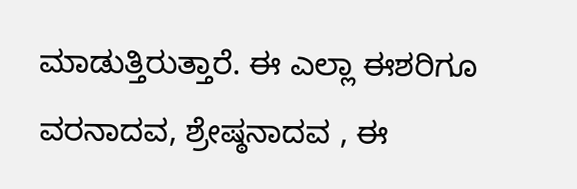ಮಾಡುತ್ತಿರುತ್ತಾರೆ. ಈ ಎಲ್ಲಾ ಈಶರಿಗೂ ವರನಾದವ, ಶ್ರೇಷ್ಠನಾದವ , ಈ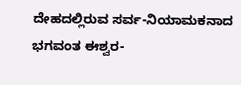ದೇಹದಲ್ಲಿರುವ ಸರ್ವ-ನಿಯಾಮಕನಾದ ಭಗವಂತ ಈಶ್ವರ-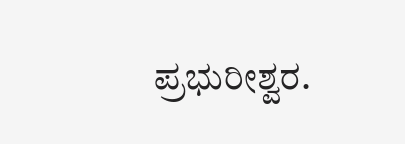ಪ್ರಭುರೀಶ್ವರ.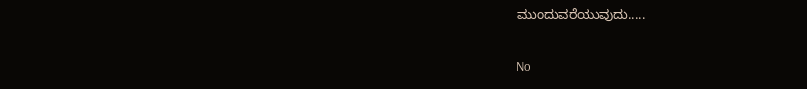ಮುಂದುವರೆಯುವುದು.....

No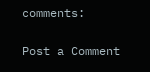comments:

Post a Comment